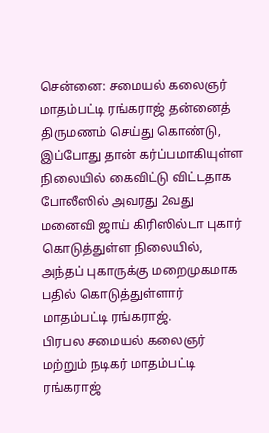சென்னை: சமையல் கலைஞர் மாதம்பட்டி ரங்கராஜ் தன்னைத் திருமணம் செய்து கொண்டு, இப்போது தான் கர்ப்பமாகியுள்ள நிலையில் கைவிட்டு விட்டதாக போலீஸில் அவரது 2வது மனைவி ஜாய் கிரிஸில்டா புகார் கொடுத்துள்ள நிலையில், அந்தப் புகாருக்கு மறைமுகமாக பதில் கொடுத்துள்ளார் மாதம்பட்டி ரங்கராஜ்.
பிரபல சமையல் கலைஞர் மற்றும் நடிகர் மாதம்பட்டி ரங்கராஜ்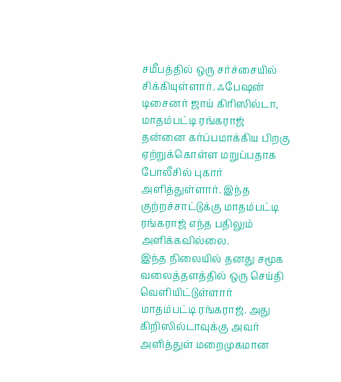சமீபத்தில் ஒரு சர்ச்சையில் சிக்கியுள்ளார். ஃபேஷன் டிசைனர் ஜாய் கிரிஸில்டா, மாதம்பட்டி ரங்கராஜ் தன்னை கர்ப்பமாக்கிய பிறகு ஏற்றுக்கொள்ள மறுப்பதாக போலீசில் புகார் அளித்துள்ளார். இந்த குற்றச்சாட்டுக்கு மாதம்பட்டி ரங்கராஜ் எந்த பதிலும் அளிக்கவில்லை.
இந்த நிலையில் தனது சமூக வலைத்தளத்தில் ஒரு செய்தி வெளியிட்டுள்ளார் மாதம்பட்டி ரங்கராஜ். அது கிறிஸில்டாவுக்கு அவர் அளித்துள் மறைமுகமான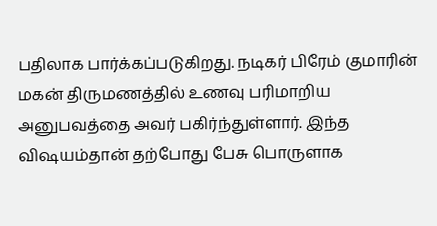பதிலாக பார்க்கப்படுகிறது. நடிகர் பிரேம் குமாரின் மகன் திருமணத்தில் உணவு பரிமாறிய அனுபவத்தை அவர் பகிர்ந்துள்ளார். இந்த விஷயம்தான் தற்போது பேசு பொருளாக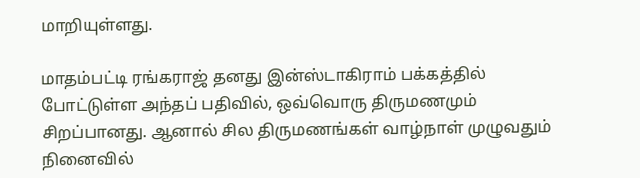மாறியுள்ளது.

மாதம்பட்டி ரங்கராஜ் தனது இன்ஸ்டாகிராம் பக்கத்தில் போட்டுள்ள அந்தப் பதிவில், ஒவ்வொரு திருமணமும் சிறப்பானது. ஆனால் சில திருமணங்கள் வாழ்நாள் முழுவதும் நினைவில்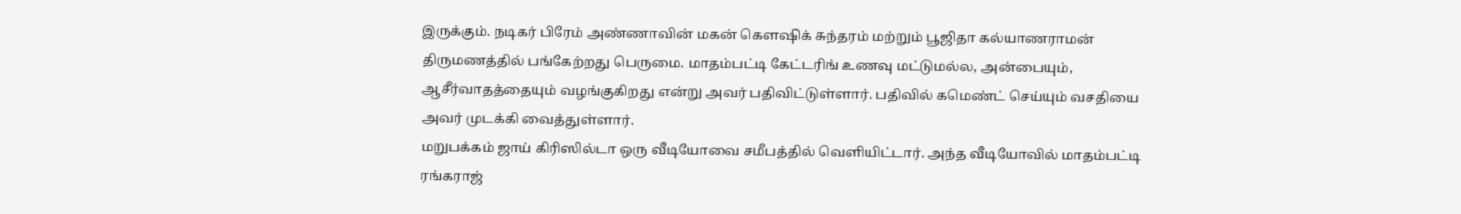இருக்கும். நடிகர் பிரேம் அண்ணாவின் மகன் கௌஷிக் சுந்தரம் மற்றும் பூஜிதா கல்யாணராமன் திருமணத்தில் பங்கேற்றது பெருமை. மாதம்பட்டி கேட்டரிங் உணவு மட்டுமல்ல, அன்பையும், ஆசீர்வாதத்தையும் வழங்குகிறது என்று அவர் பதிவிட்டுள்ளார். பதிவில் கமெண்ட் செய்யும் வசதியை அவர் முடக்கி வைத்துள்ளார்.
மறுபக்கம் ஜாய் கிரிஸில்டா ஒரு வீடியோவை சமீபத்தில் வெளியிட்டார். அந்த வீடியோவில் மாதம்பட்டி ரங்கராஜ்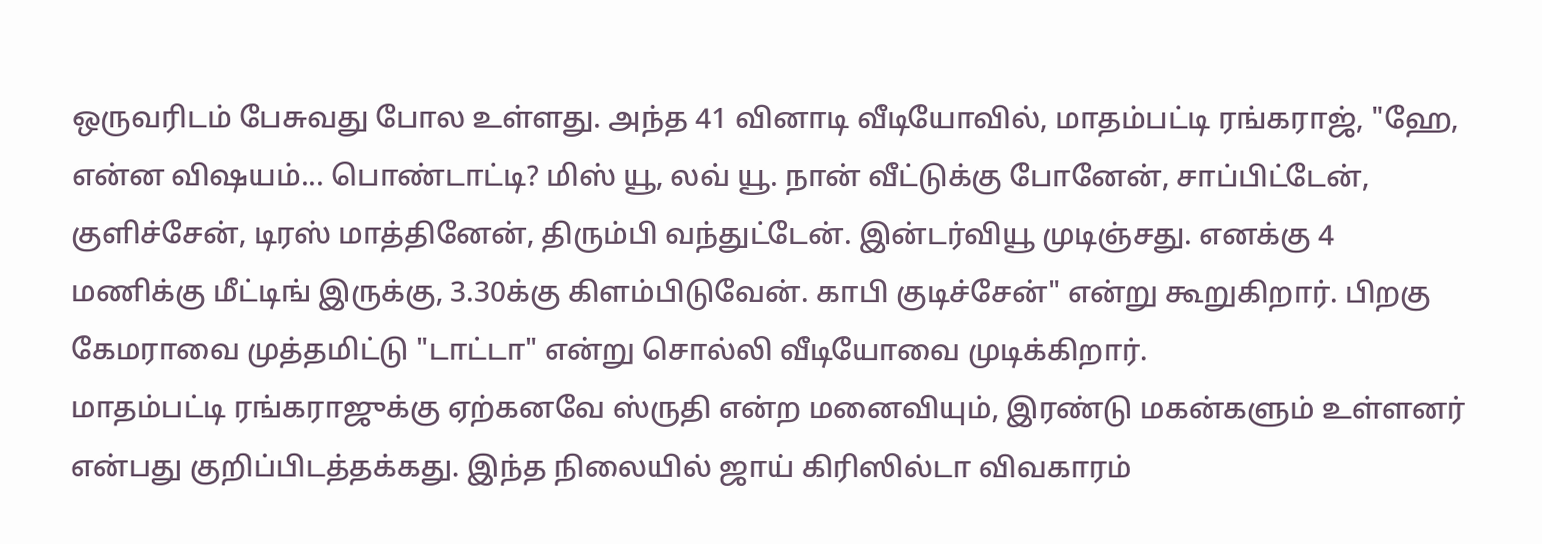ஒருவரிடம் பேசுவது போல உள்ளது. அந்த 41 வினாடி வீடியோவில், மாதம்பட்டி ரங்கராஜ், "ஹே, என்ன விஷயம்... பொண்டாட்டி? மிஸ் யூ, லவ் யூ. நான் வீட்டுக்கு போனேன், சாப்பிட்டேன், குளிச்சேன், டிரஸ் மாத்தினேன், திரும்பி வந்துட்டேன். இன்டர்வியூ முடிஞ்சது. எனக்கு 4 மணிக்கு மீட்டிங் இருக்கு, 3.30க்கு கிளம்பிடுவேன். காபி குடிச்சேன்" என்று கூறுகிறார். பிறகு கேமராவை முத்தமிட்டு "டாட்டா" என்று சொல்லி வீடியோவை முடிக்கிறார்.
மாதம்பட்டி ரங்கராஜுக்கு ஏற்கனவே ஸ்ருதி என்ற மனைவியும், இரண்டு மகன்களும் உள்ளனர் என்பது குறிப்பிடத்தக்கது. இந்த நிலையில் ஜாய் கிரிஸில்டா விவகாரம்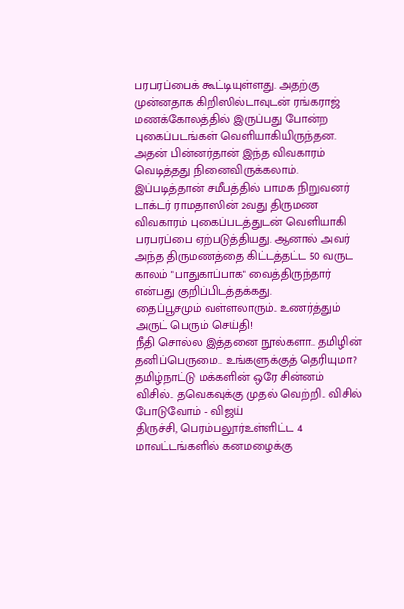பரபரப்பைக் கூட்டியுள்ளது. அதற்கு முன்னதாக கிறிஸில்டாவுடன் ரங்கராஜ் மணக்கோலத்தில் இருப்பது போன்ற புகைப்படங்கள் வெளியாகியிருந்தன. அதன் பின்னர்தான் இந்த விவகாரம் வெடித்தது நினைவிருக்கலாம்.
இப்படித்தான் சமீபத்தில் பாமக நிறுவனர் டாக்டர் ராமதாஸின் 2வது திருமண விவகாரம் புகைப்படத்துடன் வெளியாகி பரபரப்பை ஏற்படுத்தியது. ஆனால் அவர் அந்த திருமணத்தை கிட்டத்தட்ட 50 வருட காலம் "பாதுகாப்பாக" வைத்திருந்தார் என்பது குறிப்பிடத்தக்கது.
தைப்பூசமும் வள்ளலாரும்.. உணர்த்தும் அருட் பெரும் செய்தி!
நீதி சொல்ல இத்தனை நூல்களா.. தமிழின் தனிப்பெருமை.. உங்களுக்குத் தெரியுமா?
தமிழ்நாட்டு மக்களின் ஒரே சின்னம் விசில்.. தவெகவுக்கு முதல் வெற்றி.. விசில் போடுவோம் - விஜய்
திருச்சி, பெரம்பலூர்உள்ளிட்ட 4 மாவட்டங்களில் கனமழைக்கு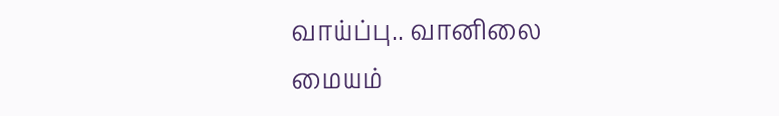வாய்ப்பு.. வானிலை மையம்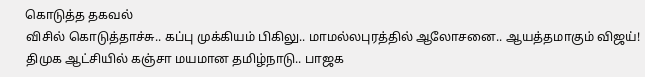கொடுத்த தகவல்
விசில் கொடுத்தாச்சு.. கப்பு முக்கியம் பிகிலு.. மாமல்லபுரத்தில் ஆலோசனை.. ஆயத்தமாகும் விஜய்!
திமுக ஆட்சியில் கஞ்சா மயமான தமிழ்நாடு.. பாஜக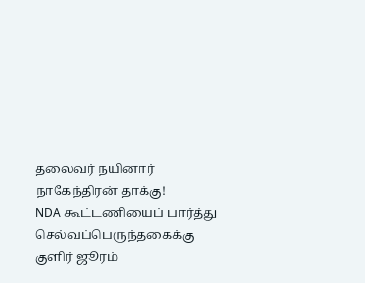தலைவர் நயினார் நாகேந்திரன் தாக்கு!
NDA கூட்டணியைப் பார்த்து செல்வப்பெருந்தகைக்கு குளிர் ஜூரம்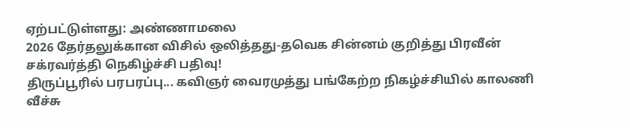ஏற்பட்டுள்ளது: அண்ணாமலை
2026 தேர்தலுக்கான விசில் ஒலித்தது-தவெக சின்னம் குறித்து பிரவீன் சக்ரவர்த்தி நெகிழ்ச்சி பதிவு!
திருப்பூரில் பரபரப்பு... கவிஞர் வைரமுத்து பங்கேற்ற நிகழ்ச்சியில் காலணி வீச்சு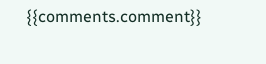{{comments.comment}}